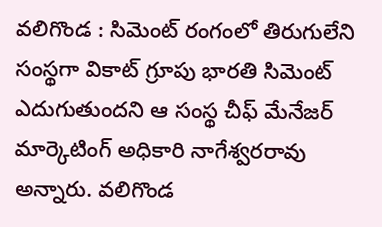వలిగొండ : సిమెంట్ రంగంలో తిరుగులేని సంస్థగా వికాట్ గ్రూపు భారతి సిమెంట్ ఎదుగుతుందని ఆ సంస్థ చీఫ్ మేనేజర్ మార్కెటింగ్ అధికారి నాగేశ్వరరావు అన్నారు. వలిగొండ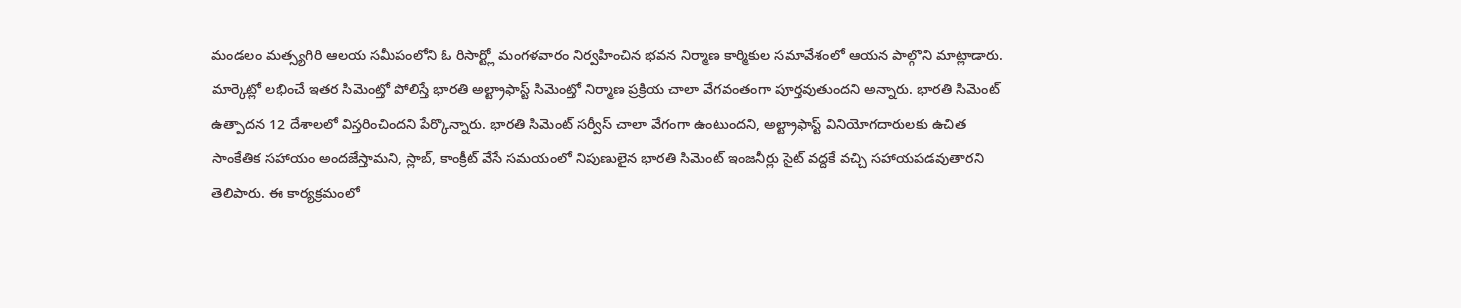మండలం మత్స్యగిరి ఆలయ సమీపంలోని ఓ రిసార్ట్లో మంగళవారం నిర్వహించిన భవన నిర్మాణ కార్మికుల సమావేశంలో ఆయన పాల్గొని మాట్లాడారు. మార్కెట్లో లభించే ఇతర సిమెంట్తో పోలిస్తే భారతి అల్ట్రాఫాస్ట్ సిమెంట్తో నిర్మాణ ప్రక్రియ చాలా వేగవంతంగా పూర్తవుతుందని అన్నారు. భారతి సిమెంట్ ఉత్పాదన 12 దేశాలలో విస్తరించిందని పేర్కొన్నారు. భారతి సిమెంట్ సర్వీస్ చాలా వేగంగా ఉంటుందని, అల్ట్రాఫాస్ట్ వినియోగదారులకు ఉచిత సాంకేతిక సహాయం అందజేస్తామని, స్లాబ్, కాంక్రీట్ వేసే సమయంలో నిపుణులైన భారతి సిమెంట్ ఇంజనీర్లు సైట్ వద్దకే వచ్చి సహాయపడవుతారని తెలిపారు. ఈ కార్యక్రమంలో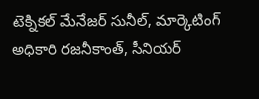టెక్నికల్ మేనేజర్ సునీల్, మార్కెటింగ్ అధికారి రజనీకాంత్, సీనియర్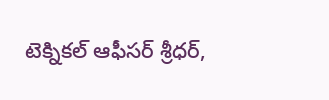టెక్నికల్ ఆఫీసర్ శ్రీధర్,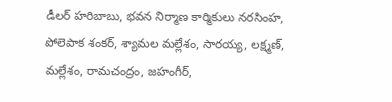డీలర్ హరిబాబు, భవన నిర్మాణ కార్మికులు నరసింహ, పోలెపాక శంకర్, శ్యామల మల్లేశం, సారయ్య, లక్ష్మణ్, మల్లేశం, రామచంద్రం, జహంగీర్,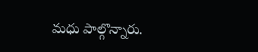మధు పాల్గొన్నారు.